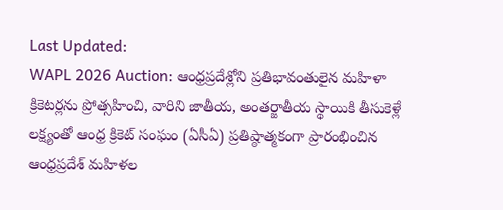Last Updated:
WAPL 2026 Auction: ఆంధ్రప్రదేశ్లోని ప్రతిభావంతులైన మహిళా క్రికెటర్లను ప్రోత్సహించి, వారిని జాతీయ, అంతర్జాతీయ స్థాయికి తీసుకెళ్లే లక్ష్యంతో ఆంధ్ర క్రికెట్ సంఘం (ఏసీఏ) ప్రతిష్ఠాత్మకంగా ప్రారంభించిన ఆంధ్రప్రదేశ్ మహిళల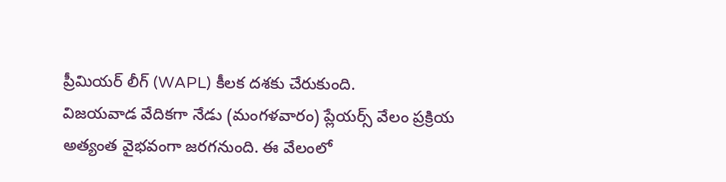ప్రీమియర్ లీగ్ (WAPL) కీలక దశకు చేరుకుంది.
విజయవాడ వేదికగా నేడు (మంగళవారం) ప్లేయర్స్ వేలం ప్రక్రియ అత్యంత వైభవంగా జరగనుంది. ఈ వేలంలో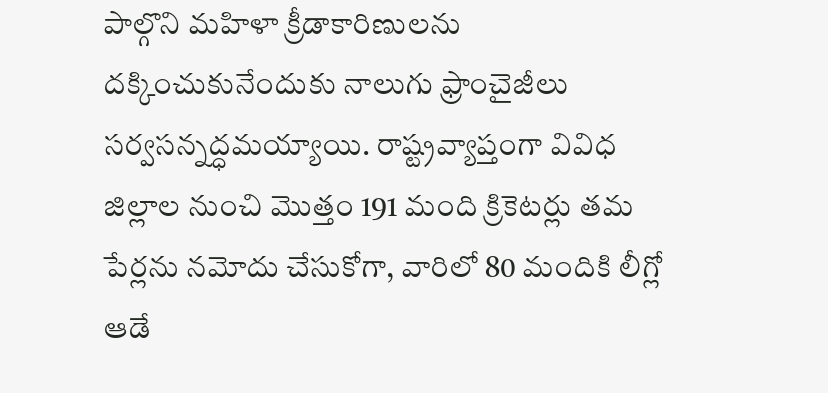పాల్గొని మహిళా క్రీడాకారిణులను దక్కించుకునేందుకు నాలుగు ఫ్రాంచైజీలు సర్వసన్నద్ధమయ్యాయి. రాష్ట్రవ్యాప్తంగా వివిధ జిల్లాల నుంచి మొత్తం 191 మంది క్రికెటర్లు తమ పేర్లను నమోదు చేసుకోగా, వారిలో 80 మందికి లీగ్లో ఆడే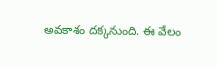అవకాశం దక్కనుంది. ఈ వేలం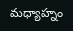మధ్యాహ్నం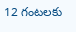12 గంటలకు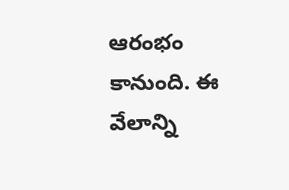ఆరంభం కానుంది. ఈ వేలాన్ని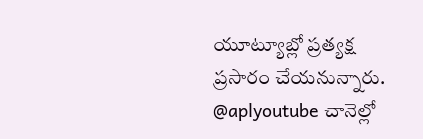యూట్యూబ్లో ప్రత్యక్ష ప్రసారం చేయనున్నారు. @aplyoutube చానెల్లో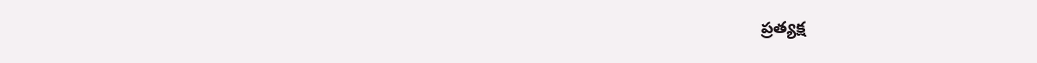ప్రత్యక్ష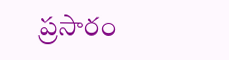ప్రసారం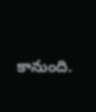కానుంది.